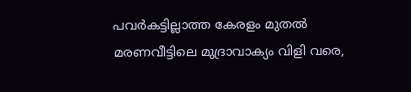പവര്‍കട്ടില്ലാത്ത കേരളം മുതല്‍ മരണവീട്ടിലെ മുദ്രാവാക്യം വിളി വരെ,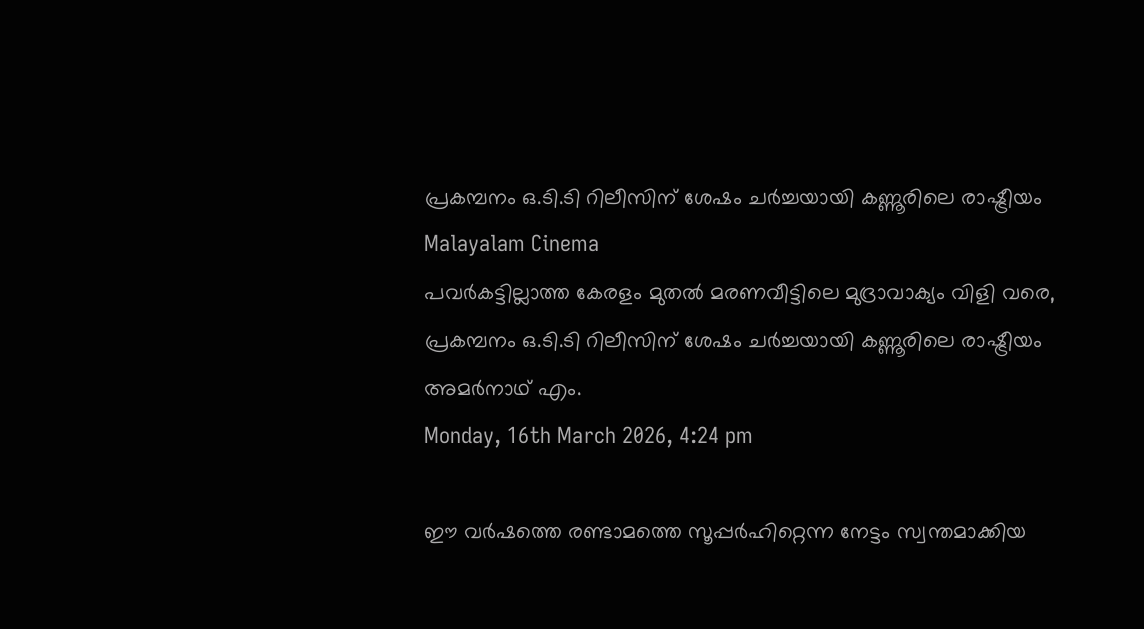പ്രകമ്പനം ഒ.ടി.ടി റിലീസിന് ശേഷം ചര്‍ച്ചയായി കണ്ണൂരിലെ രാഷ്ട്രീയം
Malayalam Cinema
പവര്‍കട്ടില്ലാത്ത കേരളം മുതല്‍ മരണവീട്ടിലെ മുദ്രാവാക്യം വിളി വരെ, പ്രകമ്പനം ഒ.ടി.ടി റിലീസിന് ശേഷം ചര്‍ച്ചയായി കണ്ണൂരിലെ രാഷ്ട്രീയം
അമര്‍നാഥ് എം.
Monday, 16th March 2026, 4:24 pm

ഈ വര്‍ഷത്തെ രണ്ടാമത്തെ സൂപ്പര്‍ഹിറ്റെന്ന നേട്ടം സ്വന്തമാക്കിയ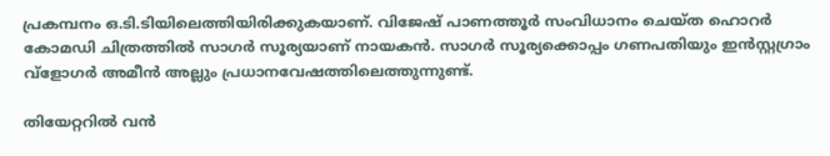പ്രകമ്പനം ഒ.ടി.ടിയിലെത്തിയിരിക്കുകയാണ്. വിജേഷ് പാണത്തൂര്‍ സംവിധാനം ചെയ്ത ഹൊറര്‍ കോമഡി ചിത്രത്തില്‍ സാഗര്‍ സൂര്യയാണ് നായകന്‍. സാഗര്‍ സൂര്യക്കൊപ്പം ഗണപതിയും ഇന്‍സ്റ്റഗ്രാം വ്‌ളോഗര്‍ അമീന്‍ അല്ലും പ്രധാനവേഷത്തിലെത്തുന്നുണ്ട്.

തിയേറ്ററില്‍ വന്‍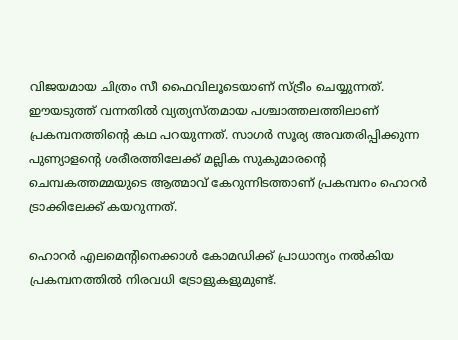വിജയമായ ചിത്രം സീ ഫൈവിലൂടെയാണ് സ്ട്രീം ചെയ്യുന്നത്. ഈയടുത്ത് വന്നതില്‍ വ്യത്യസ്തമായ പശ്ചാത്തലത്തിലാണ് പ്രകമ്പനത്തിന്റെ കഥ പറയുന്നത്. സാഗര്‍ സൂര്യ അവതരിപ്പിക്കുന്ന പുണ്യാളന്റെ ശരീരത്തിലേക്ക് മല്ലിക സുകുമാരന്റെ ചെമ്പകത്തമ്മയുടെ ആത്മാവ് കേറുന്നിടത്താണ് പ്രകമ്പനം ഹൊറര്‍ ട്രാക്കിലേക്ക് കയറുന്നത്.

ഹൊറര്‍ എലമെന്റിനെക്കാള്‍ കോമഡിക്ക് പ്രാധാന്യം നല്‍കിയ പ്രകമ്പനത്തില്‍ നിരവധി ട്രോളുകളുമുണ്ട്.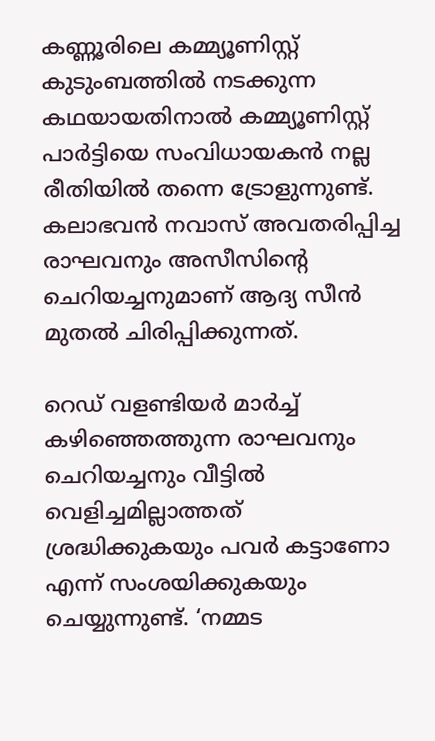കണ്ണൂരിലെ കമ്മ്യൂണിസ്റ്റ് കുടുംബത്തില്‍ നടക്കുന്ന കഥയായതിനാല്‍ കമ്മ്യൂണിസ്റ്റ് പാര്‍ട്ടിയെ സംവിധായകന്‍ നല്ല രീതിയില്‍ തന്നെ ട്രോളുന്നുണ്ട്. കലാഭവന്‍ നവാസ് അവതരിപ്പിച്ച രാഘവനും അസീസിന്റെ ചെറിയച്ചനുമാണ് ആദ്യ സീന്‍ മുതല്‍ ചിരിപ്പിക്കുന്നത്.

റെഡ് വളണ്ടിയര്‍ മാര്‍ച്ച് കഴിഞ്ഞെത്തുന്ന രാഘവനും ചെറിയച്ചനും വീട്ടില്‍ വെളിച്ചമില്ലാത്തത് ശ്രദ്ധിക്കുകയും പവര്‍ കട്ടാണോ എന്ന് സംശയിക്കുകയും ചെയ്യുന്നുണ്ട്. ‘നമ്മട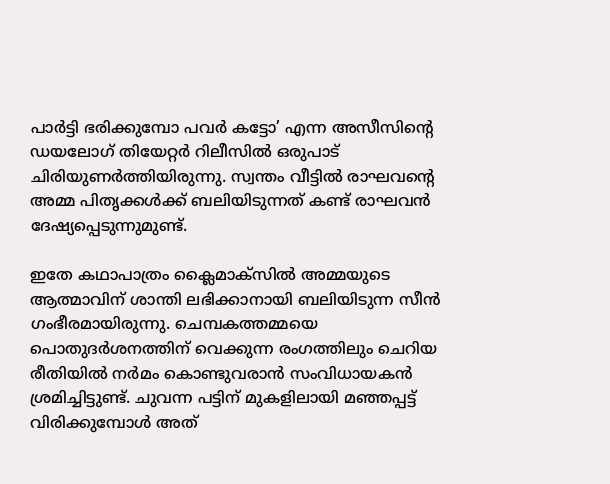പാര്‍ട്ടി ഭരിക്കുമ്പോ പവര്‍ കട്ടോ’ എന്ന അസീസിന്റെ ഡയലോഗ് തിയേറ്റര്‍ റിലീസില്‍ ഒരുപാട് ചിരിയുണര്‍ത്തിയിരുന്നു. സ്വന്തം വീട്ടില്‍ രാഘവന്റെ അമ്മ പിതൃക്കള്‍ക്ക് ബലിയിടുന്നത് കണ്ട് രാഘവന്‍ ദേഷ്യപ്പെടുന്നുമുണ്ട്.

ഇതേ കഥാപാത്രം ക്ലൈമാക്‌സില്‍ അമ്മയുടെ ആത്മാവിന് ശാന്തി ലഭിക്കാനായി ബലിയിടുന്ന സീന്‍ ഗംഭീരമായിരുന്നു. ചെമ്പകത്തമ്മയെ പൊതുദര്‍ശനത്തിന് വെക്കുന്ന രംഗത്തിലും ചെറിയ രീതിയില്‍ നര്‍മം കൊണ്ടുവരാന്‍ സംവിധായകന്‍ ശ്രമിച്ചിട്ടുണ്ട്. ചുവന്ന പട്ടിന് മുകളിലായി മഞ്ഞപ്പട്ട് വിരിക്കുമ്പോള്‍ അത്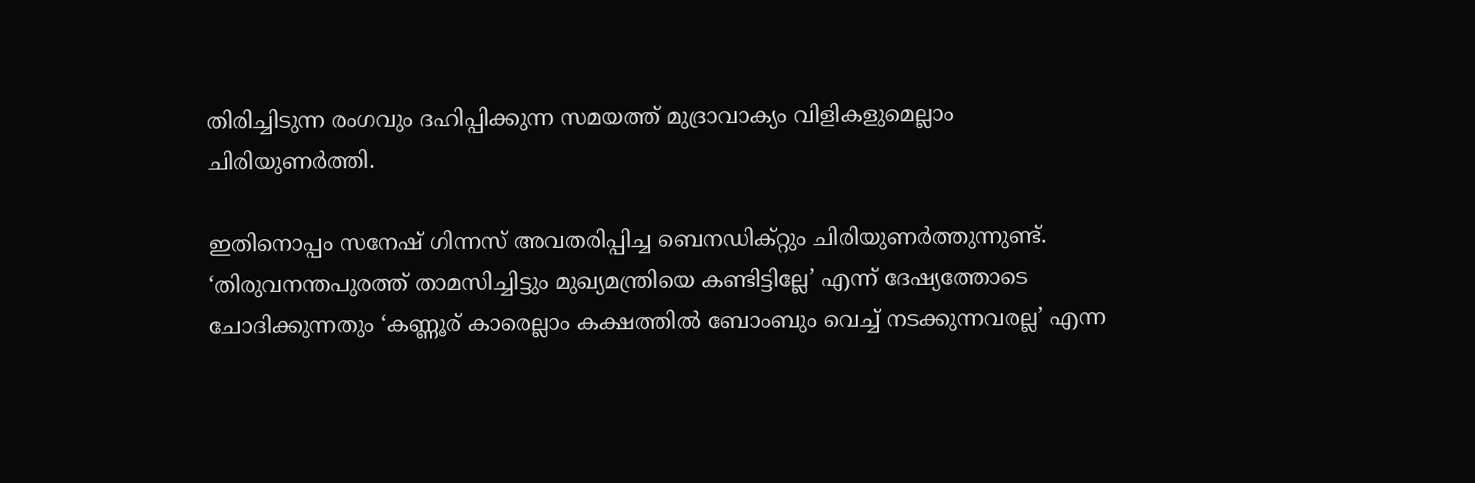തിരിച്ചിടുന്ന രംഗവും ദഹിപ്പിക്കുന്ന സമയത്ത് മുദ്രാവാക്യം വിളികളുമെല്ലാം ചിരിയുണര്‍ത്തി.

ഇതിനൊപ്പം സനേഷ് ഗിന്നസ് അവതരിപ്പിച്ച ബെനഡിക്റ്റും ചിരിയുണര്‍ത്തുന്നുണ്ട്. ‘തിരുവനന്തപുരത്ത് താമസിച്ചിട്ടും മുഖ്യമന്ത്രിയെ കണ്ടിട്ടില്ലേ’ എന്ന് ദേഷ്യത്തോടെ ചോദിക്കുന്നതും ‘കണ്ണൂര് കാരെല്ലാം കക്ഷത്തില്‍ ബോംബും വെച്ച് നടക്കുന്നവരല്ല’ എന്ന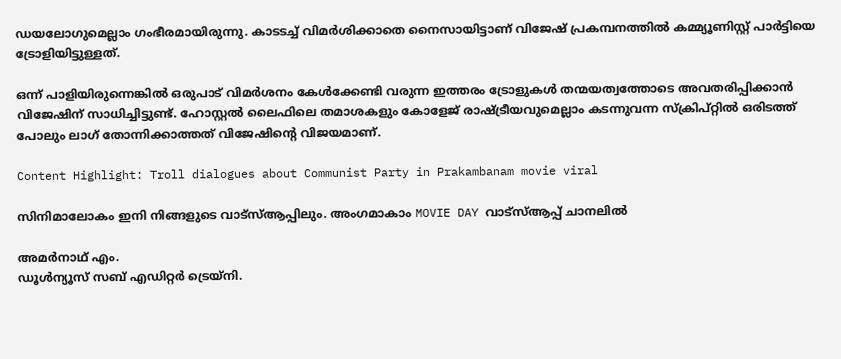ഡയലോഗുമെല്ലാം ഗംഭീരമായിരുന്നു. കാടടച്ച് വിമര്‍ശിക്കാതെ നൈസായിട്ടാണ് വിജേഷ് പ്രകമ്പനത്തില്‍ കമ്മ്യൂണിസ്റ്റ് പാര്‍ട്ടിയെ ട്രോളിയിട്ടുള്ളത്.

ഒന്ന് പാളിയിരുന്നെങ്കില്‍ ഒരുപാട് വിമര്‍ശനം കേള്‍ക്കേണ്ടി വരുന്ന ഇത്തരം ട്രോളുകള്‍ തന്മയത്വത്തോടെ അവതരിപ്പിക്കാന്‍ വിജേഷിന് സാധിച്ചിട്ടുണ്ട്. ഹോസ്റ്റല്‍ ലൈഫിലെ തമാശകളും കോളേജ് രാഷ്ട്രീയവുമെല്ലാം കടന്നുവന്ന സ്‌ക്രിപ്റ്റില്‍ ഒരിടത്ത് പോലും ലാഗ് തോന്നിക്കാത്തത് വിജേഷിന്റെ വിജയമാണ്.

Content Highlight: Troll dialogues about Communist Party in Prakambanam movie viral

സിനിമാലോകം ഇനി നിങ്ങളുടെ വാട്സ്ആപ്പിലും. അംഗമാകാം MOVIE DAY വാട്സ്ആപ്പ് ചാനലിൽ

അമര്‍നാഥ് എം.
ഡൂള്‍ന്യൂസ് സബ് എഡിറ്റര്‍ ട്രെയ്‌നി.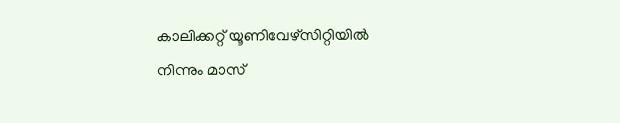കാലിക്കറ്റ് യൂണിവേഴ്‌സിറ്റിയില്‍ നിന്നും മാസ്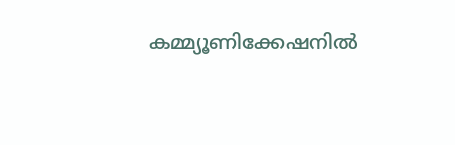കമ്മ്യൂണിക്കേഷനില്‍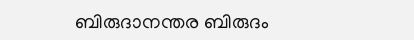ബിരുദാനന്തര ബിരുദം